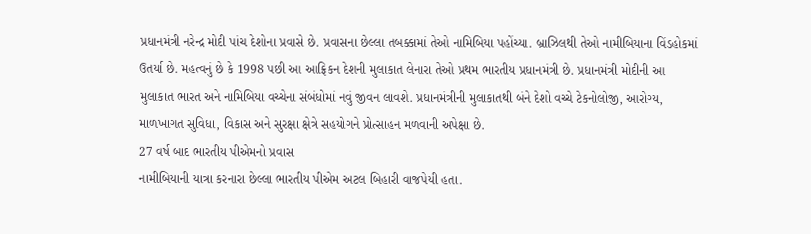પ્રધાનમંત્રી નરેન્દ્ર મોદી પાંચ દેશોના પ્રવાસે છે. પ્રવાસના છેલ્લા તબક્કામાં તેઓ નામિબિયા પહોંચ્યા. બ્રાઝિલથી તેઓ નામીબિયાના વિંડહોકમાં ઉતર્યા છે. મહત્વનું છે કે 1998 પછી આ આફ્રિકન દેશની મુલાકાત લેનારા તેઓ પ્રથમ ભારતીય પ્રધાનમંત્રી છે. પ્રધાનમંત્રી મોદીની આ મુલાકાત ભારત અને નામિબિયા વચ્ચેના સંબંધોમાં નવું જીવન લાવશે. પ્રધાનમંત્રીની મુલાકાતથી બંને દેશો વચ્ચે ટેકનોલોજી, આરોગ્ય, માળખાગત સુવિધા, વિકાસ અને સુરક્ષા ક્ષેત્રે સહયોગને પ્રોત્સાહન મળવાની અપેક્ષા છે.
27 વર્ષ બાદ ભારતીય પીએમનો પ્રવાસ
નામીબિયાની યાત્રા કરનારા છેલ્લા ભારતીય પીએમ અટલ બિહારી વાજપેયી હતા.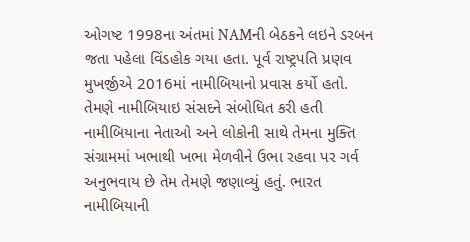ઓગષ્ટ 1998ના અંતમાં NAMની બેઠકને લઇને ડરબન જતા પહેલા વિંડહોક ગયા હતા. પૂર્વ રાષ્ટ્રપતિ પ્રણવ મુખર્જીએ 2016માં નામીબિયાનો પ્રવાસ કર્યો હતો. તેમણે નામીબિયાઇ સંસદને સંબોધિત કરી હતી નામીબિયાના નેતાઓ અને લોકોની સાથે તેમના મુક્તિ સંગ્રામમાં ખભાથી ખભા મેળવીને ઉભા રહવા પર ગર્વ અનુભવાય છે તેમ તેમણે જણાવ્યું હતું. ભારત નામીબિયાની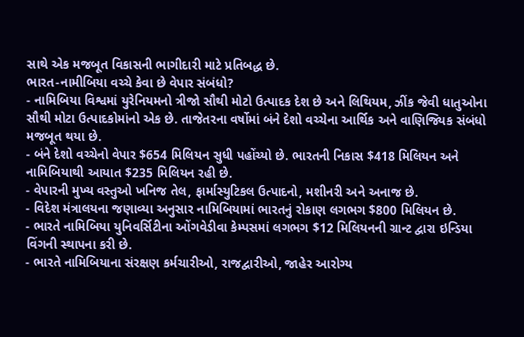સાથે એક મજબૂત વિકાસની ભાગીદારી માટે પ્રતિબદ્ધ છે.
ભારત-નામીબિયા વચ્ચે કેવા છે વેપાર સંબંધો?
- નામિબિયા વિશ્વમાં યુરેનિયમનો ત્રીજો સૌથી મોટો ઉત્પાદક દેશ છે અને લિથિયમ, ઝીંક જેવી ધાતુઓના સૌથી મોટા ઉત્પાદકોમાંનો એક છે. તાજેતરના વર્ષોમાં બંને દેશો વચ્ચેના આર્થિક અને વાણિજ્યિક સંબંધો મજબૂત થયા છે.
- બંને દેશો વચ્ચેનો વેપાર $654 મિલિયન સુધી પહોંચ્યો છે. ભારતની નિકાસ $418 મિલિયન અને નામિબિયાથી આયાત $235 મિલિયન રહી છે.
- વેપારની મુખ્ય વસ્તુઓ ખનિજ તેલ, ફાર્માસ્યુટિકલ ઉત્પાદનો, મશીનરી અને અનાજ છે.
- વિદેશ મંત્રાલયના જણાવ્યા અનુસાર નામિબિયામાં ભારતનું રોકાણ લગભગ $800 મિલિયન છે.
- ભારતે નામિબિયા યુનિવર્સિટીના ઓંગવેડીવા કેમ્પસમાં લગભગ $12 મિલિયનની ગ્રાન્ટ દ્વારા ઇન્ડિયા વિંગની સ્થાપના કરી છે.
- ભારતે નામિબિયાના સંરક્ષણ કર્મચારીઓ, રાજદ્વારીઓ, જાહેર આરોગ્ય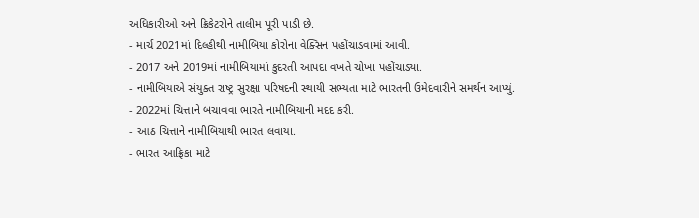અધિકારીઓ અને ક્રિકેટરોને તાલીમ પૂરી પાડી છે.
- માર્ચ 2021માં દિલ્હીથી નામીબિયા કોરોના વેક્સિન પહોંચાડવામાં આવી.
- 2017 અને 2019માં નામીબિયામાં કુદરતી આપદા વખતે ચોખા પહોંચાડ્યા.
- નામીબિયાએ સંયુક્ત રાષ્ટ્ર સુરક્ષા પરિષદની સ્થાયી સભ્યતા માટે ભારતની ઉમેદવારીને સમર્થન આપ્યું.
- 2022માં ચિત્તાને બચાવવા ભારતે નામીબિયાની મદદ કરી.
- આઠ ચિત્તાને નામીબિયાથી ભારત લવાયા.
- ભારત આફ્રિકા માટે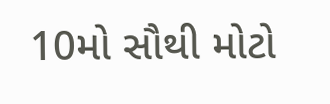10મો સૌથી મોટો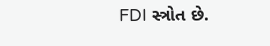FDI સ્ત્રોત છે.